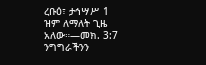ረቡዕ፣ ታኅሣሥ 1
ዝም ለማለት ጊዜ አለው።—መክ. 3:7
ንግግራችንን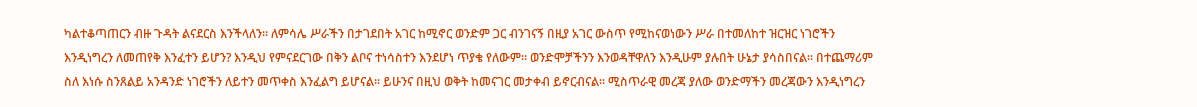ካልተቆጣጠርን ብዙ ጉዳት ልናደርስ እንችላለን። ለምሳሌ ሥራችን በታገደበት አገር ከሚኖር ወንድም ጋር ብንገናኝ በዚያ አገር ውስጥ የሚከናወነውን ሥራ በተመለከተ ዝርዝር ነገሮችን እንዲነግረን ለመጠየቅ እንፈተን ይሆን? እንዲህ የምናደርገው በቅን ልቦና ተነሳስተን እንደሆነ ጥያቄ የለውም። ወንድሞቻችንን እንወዳቸዋለን እንዲሁም ያሉበት ሁኔታ ያሳስበናል። በተጨማሪም ስለ እነሱ ስንጸልይ አንዳንድ ነገሮችን ለይተን መጥቀስ እንፈልግ ይሆናል። ይሁንና በዚህ ወቅት ከመናገር መታቀብ ይኖርብናል። ሚስጥራዊ መረጃ ያለው ወንድማችን መረጃውን እንዲነግረን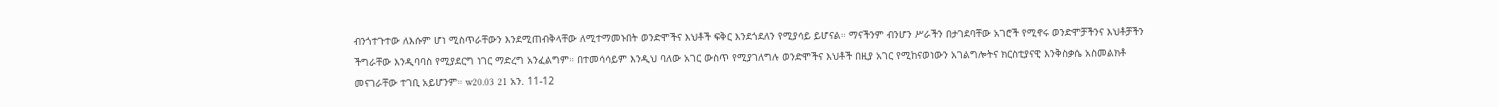ብንጎተጉተው ለእሱም ሆነ ሚስጥራቸውን እንደሚጠብቅላቸው ለሚተማመኑበት ወንድሞችና እህቶች ፍቅር እንደጎደለን የሚያሳይ ይሆናል። ማናችንም ብንሆን ሥራችን በታገደባቸው አገሮች የሚኖሩ ወንድሞቻችንና እህቶቻችን ችግራቸው እንዲባባስ የሚያደርግ ነገር ማድረግ አንፈልግም። በተመሳሳይም እንዲህ ባለው አገር ውስጥ የሚያገለግሉ ወንድሞችና እህቶች በዚያ አገር የሚከናወነውን አገልግሎትና ክርስቲያናዊ እንቅስቃሴ አስመልክቶ መናገራቸው ተገቢ አይሆንም። w20.03 21 አን. 11-12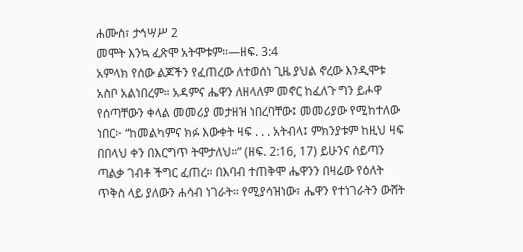ሐሙስ፣ ታኅሣሥ 2
መሞት እንኳ ፈጽሞ አትሞቱም።—ዘፍ. 3:4
አምላክ የሰው ልጆችን የፈጠረው ለተወሰነ ጊዜ ያህል ኖረው እንዲሞቱ አስቦ አልነበረም። አዳምና ሔዋን ለዘላለም መኖር ከፈለጉ ግን ይሖዋ የሰጣቸውን ቀላል መመሪያ መታዘዝ ነበረባቸው፤ መመሪያው የሚከተለው ነበር፦ “ከመልካምና ክፉ እውቀት ዛፍ . . . አትብላ፤ ምክንያቱም ከዚህ ዛፍ በበላህ ቀን በእርግጥ ትሞታለህ።” (ዘፍ. 2:16, 17) ይሁንና ሰይጣን ጣልቃ ገብቶ ችግር ፈጠረ። በእባብ ተጠቅሞ ሔዋንን በዛሬው የዕለት ጥቅስ ላይ ያለውን ሐሳብ ነገራት። የሚያሳዝነው፣ ሔዋን የተነገራትን ውሸት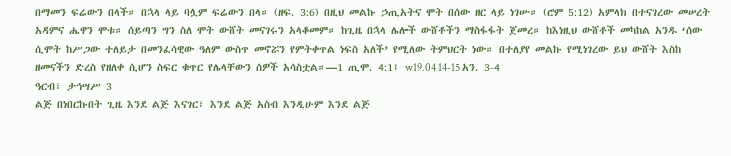በማመን ፍሬውን በላች። በኋላ ላይ ባሏም ፍሬውን በላ። (ዘፍ. 3:6) በዚህ መልኩ ኃጢአትና ሞት በሰው ዘር ላይ ነገሡ። (ሮም 5:12) አምላክ በተናገረው መሠረት አዳምና ሔዋን ሞቱ። ሰይጣን ግን ስለ ሞት ውሸት መናገሩን አላቆመም። ከጊዜ በኋላ ሌሎች ውሸቶችን ማስፋፋት ጀመረ። ከእነዚህ ውሸቶች መካከል አንዱ ‘ሰው ሲሞት ከሥጋው ተለይታ በመንፈሳዊው ዓለም ውስጥ መኖሯን የምትቀጥል ነፍስ አለች’ የሚለው ትምህርት ነው። በተለያየ መልኩ የሚነገረው ይህ ውሸት እስከ ዘመናችን ድረስ የዘለቀ ሲሆን ስፍር ቁጥር የሌላቸውን ሰዎች አሳስቷል።—1 ጢሞ. 4:1፤ w19.04 14-15 አን. 3-4
ዓርብ፣ ታኅሣሥ 3
ልጅ በነበርኩበት ጊዜ እንደ ልጅ እናገር፣ እንደ ልጅ አስብ እንዲሁም እንደ ልጅ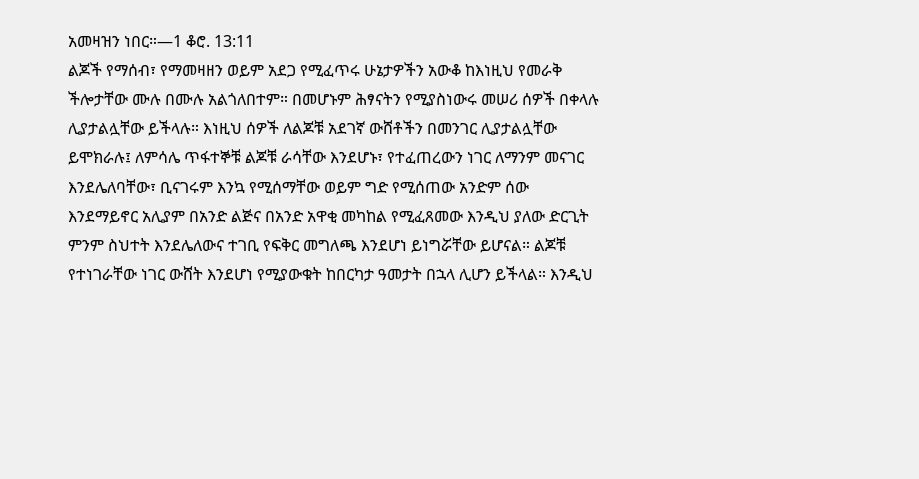አመዛዝን ነበር።—1 ቆሮ. 13:11
ልጆች የማሰብ፣ የማመዛዘን ወይም አደጋ የሚፈጥሩ ሁኔታዎችን አውቆ ከእነዚህ የመራቅ ችሎታቸው ሙሉ በሙሉ አልጎለበተም። በመሆኑም ሕፃናትን የሚያስነውሩ መሠሪ ሰዎች በቀላሉ ሊያታልሏቸው ይችላሉ። እነዚህ ሰዎች ለልጆቹ አደገኛ ውሸቶችን በመንገር ሊያታልሏቸው ይሞክራሉ፤ ለምሳሌ ጥፋተኞቹ ልጆቹ ራሳቸው እንደሆኑ፣ የተፈጠረውን ነገር ለማንም መናገር እንደሌለባቸው፣ ቢናገሩም እንኳ የሚሰማቸው ወይም ግድ የሚሰጠው አንድም ሰው እንደማይኖር አሊያም በአንድ ልጅና በአንድ አዋቂ መካከል የሚፈጸመው እንዲህ ያለው ድርጊት ምንም ስህተት እንደሌለውና ተገቢ የፍቅር መግለጫ እንደሆነ ይነግሯቸው ይሆናል። ልጆቹ የተነገራቸው ነገር ውሸት እንደሆነ የሚያውቁት ከበርካታ ዓመታት በኋላ ሊሆን ይችላል። እንዲህ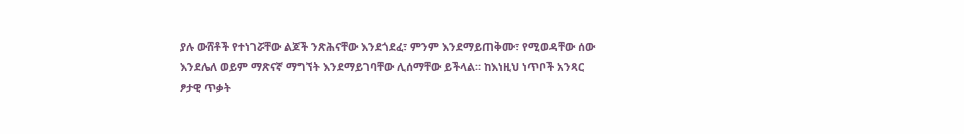ያሉ ውሸቶች የተነገሯቸው ልጆች ንጽሕናቸው እንደጎደፈ፣ ምንም እንደማይጠቅሙ፣ የሚወዳቸው ሰው እንደሌለ ወይም ማጽናኛ ማግኘት እንደማይገባቸው ሊሰማቸው ይችላል። ከእነዚህ ነጥቦች አንጻር ፆታዊ ጥቃት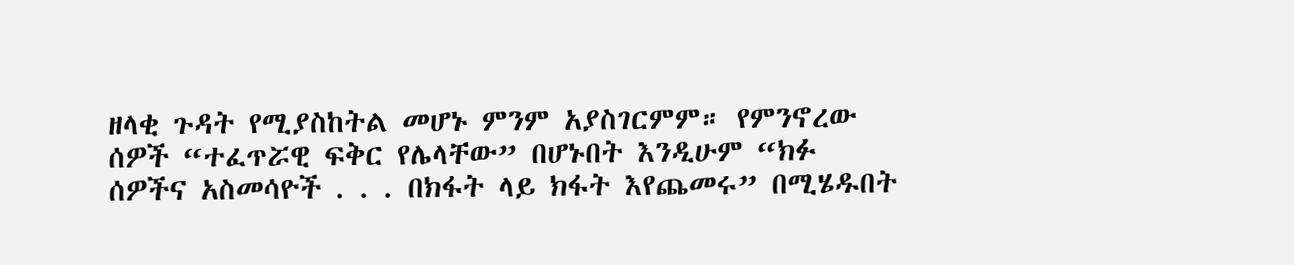ዘላቂ ጉዳት የሚያስከትል መሆኑ ምንም አያስገርምም። የምንኖረው ሰዎች “ተፈጥሯዊ ፍቅር የሌላቸው” በሆኑበት እንዲሁም “ክፉ ሰዎችና አስመሳዮች . . . በክፋት ላይ ክፋት እየጨመሩ” በሚሄዱበት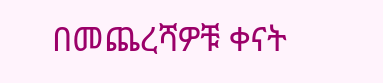በመጨረሻዎቹ ቀናት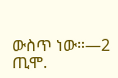ውስጥ ነው።—2 ጢሞ.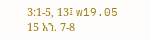3:1-5, 13፤ w19.05 15 አን. 7-8